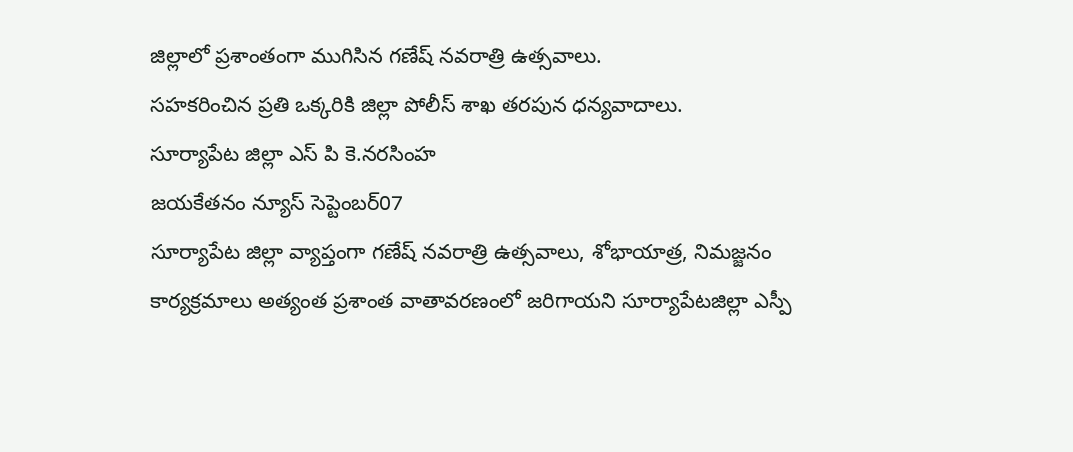జిల్లాలో ప్రశాంతంగా ముగిసిన గణేష్ నవరాత్రి ఉత్సవాలు.
సహకరించిన ప్రతి ఒక్కరికి జిల్లా పోలీస్ శాఖ తరపున ధన్యవాదాలు.
సూర్యాపేట జిల్లా ఎస్ పి కె.నరసింహ
జయకేతనం న్యూస్ సెప్టెంబర్07
సూర్యాపేట జిల్లా వ్యాప్తంగా గణేష్ నవరాత్రి ఉత్సవాలు, శోభాయాత్ర, నిమజ్జనం కార్యక్రమాలు అత్యంత ప్రశాంత వాతావరణంలో జరిగాయని సూర్యాపేటజిల్లా ఎస్పీ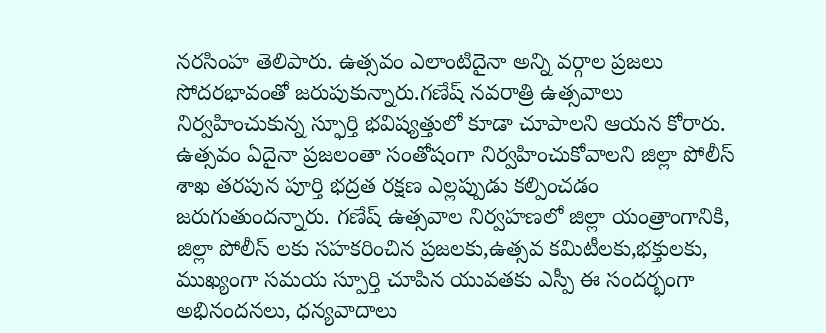నరసింహ తెలిపారు. ఉత్సవం ఎలాంటిదైనా అన్ని వర్గాల ప్రజలు సోదరభావంతో జరుపుకున్నారు.గణేష్ నవరాత్రి ఉత్సవాలు నిర్వహించుకున్న స్ఫూర్తి భవిష్యత్తులో కూడా చూపాలని ఆయన కోరారు. ఉత్సవం ఏదైనా ప్రజలంతా సంతోషంగా నిర్వహించుకోవాలని జిల్లా పోలీస్ శాఖ తరపున పూర్తి భద్రత రక్షణ ఎల్లప్పుడు కల్పించడం జరుగుతుందన్నారు. గణేష్ ఉత్సవాల నిర్వహణలో జిల్లా యంత్రాంగానికి, జిల్లా పోలీస్ లకు సహకరించిన ప్రజలకు,ఉత్సవ కమిటీలకు,భక్తులకు, ముఖ్యంగా సమయ స్పూర్తి చూపిన యువతకు ఎస్పీ ఈ సందర్భంగా అభినందనలు, ధన్యవాదాలు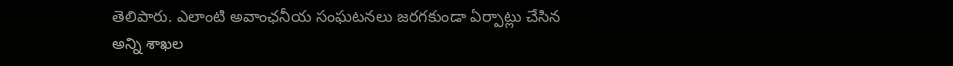తెలిపారు. ఎలాంటి అవాంఛనీయ సంఘటనలు జరగకుండా ఏర్పాట్లు చేసిన అన్ని శాఖల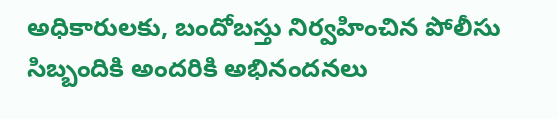అధికారులకు, బందోబస్తు నిర్వహించిన పోలీసు సిబ్బందికి అందరికి అభినందనలు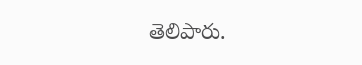తెలిపారు.